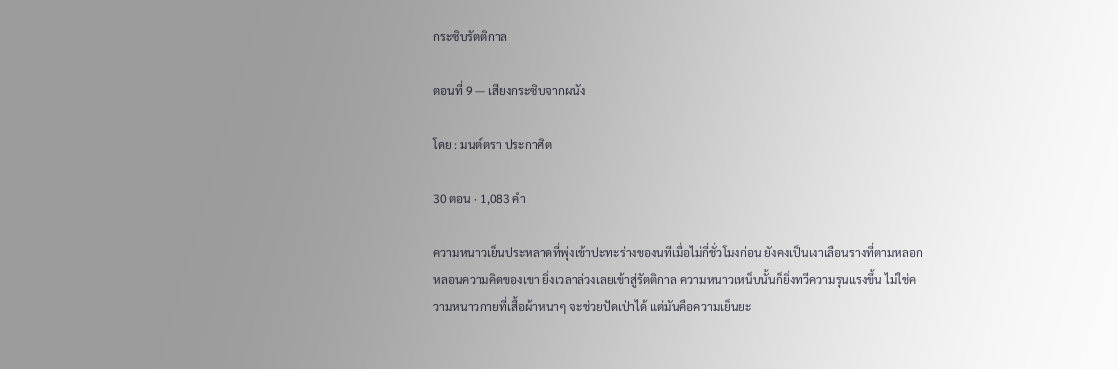กระซิบรัตติกาล

ตอนที่ 9 — เสียงกระซิบจากผนัง

โดย : มนต์ตรา ประกาศิต

30 ตอน · 1,083 คำ

ความหนาวเย็นประหลาดที่พุ่งเข้าปะทะร่างของนทีเมื่อไม่กี่ชั่วโมงก่อน ยังคงเป็นเงาเลือนรางที่ตามหลอกหลอนความคิดของเขา ยิ่งเวลาล่วงเลยเข้าสู่รัตติกาล ความหนาวเหน็บนั้นก็ยิ่งทวีความรุนแรงขึ้น ไม่ใช่ความหนาวกายที่เสื้อผ้าหนาๆ จะช่วยปัดเป่าได้ แต่มันคือความเย็นยะ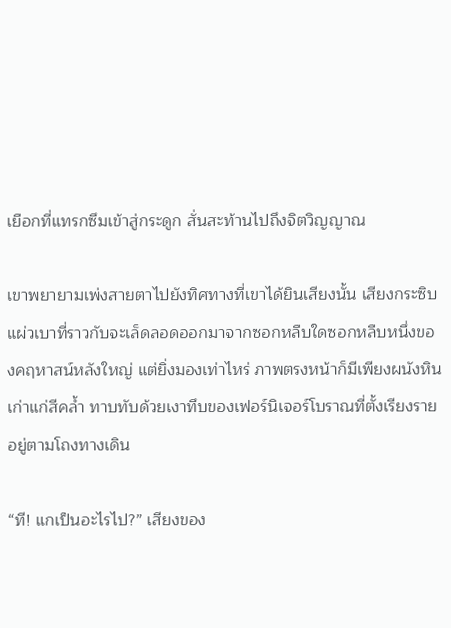เยือกที่แทรกซึมเข้าสู่กระดูก สั่นสะท้านไปถึงจิตวิญญาณ

เขาพยายามเพ่งสายตาไปยังทิศทางที่เขาได้ยินเสียงนั้น ‌เสียงกระซิบแผ่วเบาที่ราวกับจะเล็ดลอดออกมาจากซอกหลืบใดซอกหลืบหนึ่งของคฤหาสน์หลังใหญ่ แต่ยิ่งมองเท่าไหร่ ภาพตรงหน้าก็มีเพียงผนังหินเก่าแก่สีคล้ำ ทาบทับด้วยเงาทึบของเฟอร์นิเจอร์โบราณที่ตั้งเรียงรายอยู่ตามโถงทางเดิน

“ที! แกเป็นอะไรไป?” เสียงของ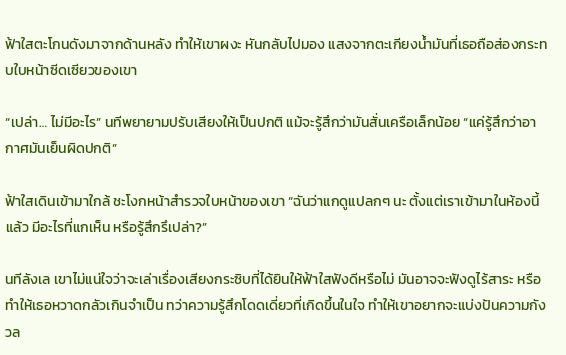ฟ้าใสตะโกนดังมาจากด้านหลัง ทำให้เขาผงะ หันกลับไปมอง แสงจากตะเกียงน้ำมันที่เธอถือส่องกระทบใบหน้าซีดเซียวของเขา

“เปล่า… ไม่มีอะไร” นทีพยายามปรับเสียงให้เป็นปกติ แม้จะรู้สึกว่ามันสั่นเครือเล็กน้อย “แค่รู้สึกว่าอากาศมันเย็นผิดปกติ”

ฟ้าใสเดินเข้ามาใกล้ ชะโงกหน้าสำรวจใบหน้าของเขา “ฉันว่าแกดูแปลกๆ นะ ‍ตั้งแต่เราเข้ามาในห้องนี้แล้ว มีอะไรที่แกเห็น หรือรู้สึกรึเปล่า?”

นทีลังเล เขาไม่แน่ใจว่าจะเล่าเรื่องเสียงกระซิบที่ได้ยินให้ฟ้าใสฟังดีหรือไม่ มันอาจจะฟังดูไร้สาระ หรือทำให้เธอหวาดกลัวเกินจำเป็น ทว่าความรู้สึกโดดเดี่ยวที่เกิดขึ้นในใจ ทำให้เขาอยากจะแบ่งปันความกังวล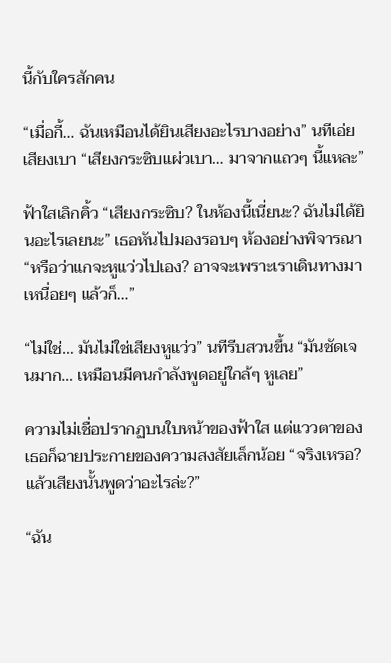นี้กับใครสักคน

“เมื่อกี้… ฉันเหมือนได้ยินเสียงอะไรบางอย่าง” นทีเอ่ยเสียงเบา “เสียงกระซิบแผ่วเบา… มาจากแถวๆ นี้แหละ”

ฟ้าใสเลิกคิ้ว “เสียงกระซิบ? ในห้องนี้เนี่ยนะ? ฉันไม่ได้ยินอะไรเลยนะ” เธอหันไปมองรอบๆ ห้องอย่างพิจารณา “หรือว่าแกจะหูแว่วไปเอง? อาจจะเพราะเราเดินทางมาเหนื่อยๆ แล้วก็…”

“ไม่ใช่… มันไม่ใช่เสียงหูแว่ว” นทีรีบสวนขึ้น “มันชัดเจนมาก… เหมือนมีคนกำลังพูดอยู่ใกล้ๆ หูเลย”

ความไม่เชื่อปรากฏบนใบหน้าของฟ้าใส แต่แววตาของเธอก็ฉายประกายของความสงสัยเล็กน้อย “จริงเหรอ? แล้วเสียงนั้นพูดว่าอะไรล่ะ?”

“ฉัน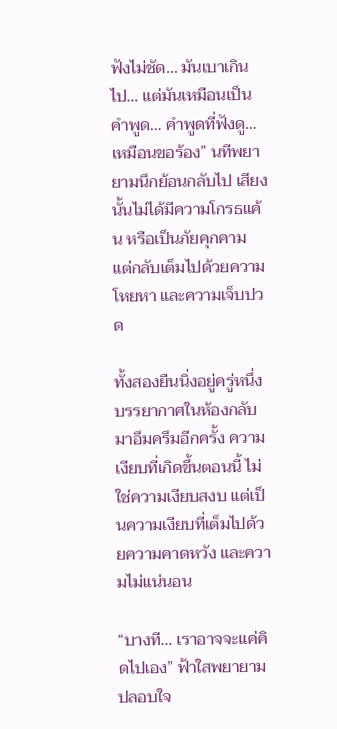ฟังไม่ชัด… มันเบาเกินไป… แต่มันเหมือนเป็นคำพูด… คำพูดที่ฟังดู… เหมือนขอร้อง” นทีพยายามนึกย้อนกลับไป เสียงนั้นไม่ได้มีความโกรธแค้น หรือเป็นภัยคุกคาม แต่กลับเต็มไปด้วยความโหยหา และความเจ็บปวด

ทั้งสองยืนนิ่งอยู่ครู่หนึ่ง บรรยากาศในห้องกลับมาอึมครึมอีกครั้ง ความเงียบที่เกิดขึ้นตอนนี้ ไม่ใช่ความเงียบสงบ แต่เป็นความเงียบที่เต็มไปด้วยความคาดหวัง และความไม่แน่นอน

“บางที… เราอาจจะแค่คิดไปเอง” ฟ้าใสพยายามปลอบใจ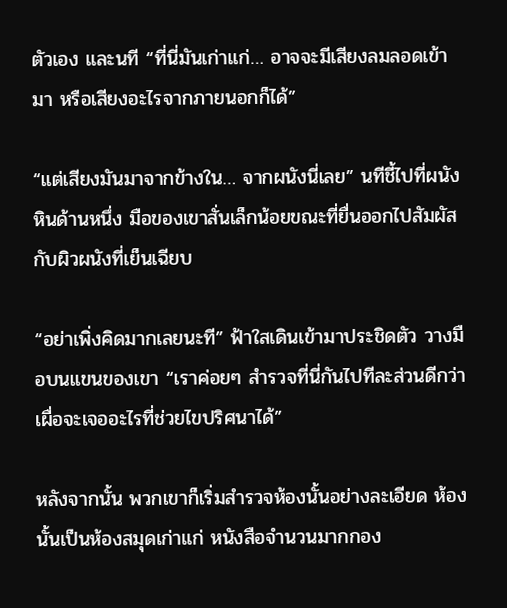ตัวเอง และนที “ที่นี่มันเก่าแก่… อาจจะมีเสียงลมลอดเข้ามา หรือเสียงอะไรจากภายนอกก็ได้”

“แต่เสียงมันมาจากข้างใน… จากผนังนี่เลย” นทีชี้ไปที่ผนังหินด้านหนึ่ง มือของเขาสั่นเล็กน้อยขณะที่ยื่นออกไปสัมผัสกับผิวผนังที่เย็นเฉียบ

“อย่าเพิ่งคิดมากเลยนะที” ฟ้าใสเดินเข้ามาประชิดตัว วางมือบนแขนของเขา “เราค่อยๆ สำรวจที่นี่กันไปทีละส่วนดีกว่า เผื่อจะเจออะไรที่ช่วยไขปริศนาได้”

หลังจากนั้น พวกเขาก็เริ่มสำรวจห้องนั้นอย่างละเอียด ห้องนั้นเป็นห้องสมุดเก่าแก่ หนังสือจำนวนมากกอง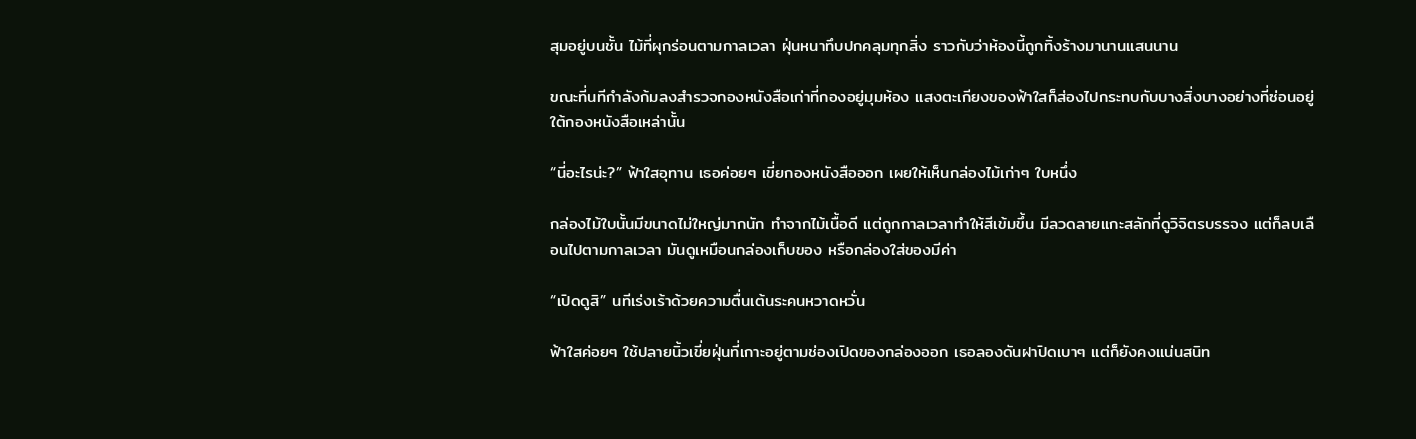สุมอยู่บนชั้น ไม้ที่ผุกร่อนตามกาลเวลา ฝุ่นหนาทึบปกคลุมทุกสิ่ง ราวกับว่าห้องนี้ถูกทิ้งร้างมานานแสนนาน

ขณะที่นทีกำลังก้มลงสำรวจกองหนังสือเก่าที่กองอยู่มุมห้อง แสงตะเกียงของฟ้าใสก็ส่องไปกระทบกับบางสิ่งบางอย่างที่ซ่อนอยู่ใต้กองหนังสือเหล่านั้น

“นี่อะไรน่ะ?” ฟ้าใสอุทาน เธอค่อยๆ เขี่ยกองหนังสือออก เผยให้เห็นกล่องไม้เก่าๆ ใบหนึ่ง

กล่องไม้ใบนั้นมีขนาดไม่ใหญ่มากนัก ทำจากไม้เนื้อดี แต่ถูกกาลเวลาทำให้สีเข้มขึ้น มีลวดลายแกะสลักที่ดูวิจิตรบรรจง แต่ก็ลบเลือนไปตามกาลเวลา มันดูเหมือนกล่องเก็บของ หรือกล่องใส่ของมีค่า

“เปิดดูสิ” นทีเร่งเร้าด้วยความตื่นเต้นระคนหวาดหวั่น

ฟ้าใสค่อยๆ ใช้ปลายนิ้วเขี่ยฝุ่นที่เกาะอยู่ตามช่องเปิดของกล่องออก เธอลองดันฝาปิดเบาๆ แต่ก็ยังคงแน่นสนิท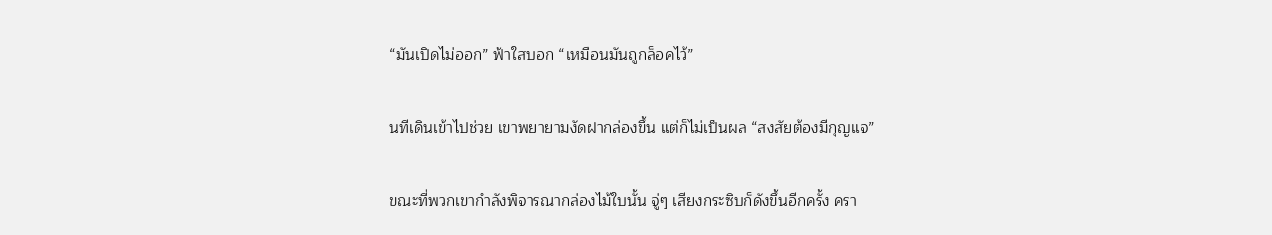“มันเปิดไม่ออก” ฟ้าใสบอก “เหมือนมันถูกล็อคไว้”

นทีเดินเข้าไปช่วย เขาพยายามงัดฝากล่องขึ้น แต่ก็ไม่เป็นผล “สงสัยต้องมีกุญแจ”

ขณะที่พวกเขากำลังพิจารณากล่องไม้ใบนั้น จู่ๆ เสียงกระซิบก็ดังขึ้นอีกครั้ง ครา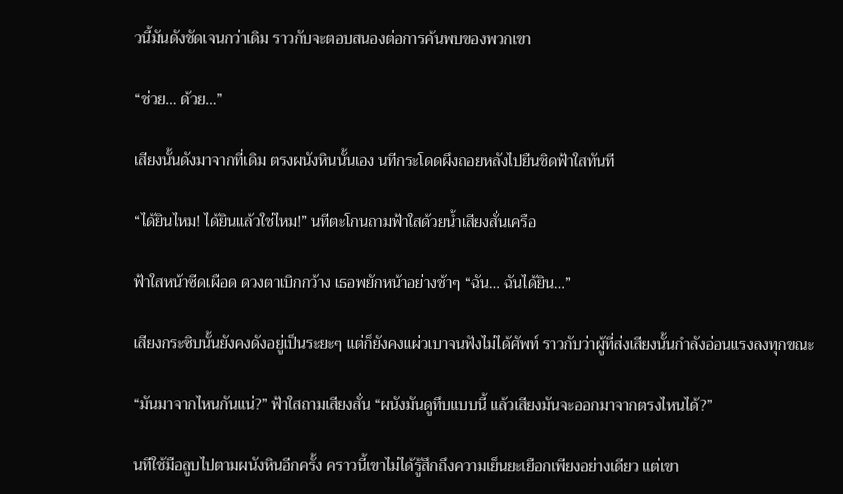วนี้มันดังชัดเจนกว่าเดิม ราวกับจะตอบสนองต่อการค้นพบของพวกเขา

“ช่วย… ด้วย…”

เสียงนั้นดังมาจากที่เดิม ตรงผนังหินนั้นเอง นทีกระโดดผึงถอยหลังไปยืนชิดฟ้าใสทันที

“ได้ยินไหม! ได้ยินแล้วใช่ไหม!” นทีตะโกนถามฟ้าใสด้วยน้ำเสียงสั่นเครือ

ฟ้าใสหน้าซีดเผือด ดวงตาเบิกกว้าง เธอพยักหน้าอย่างช้าๆ “ฉัน… ฉันได้ยิน…”

เสียงกระซิบนั้นยังคงดังอยู่เป็นระยะๆ แต่ก็ยังคงแผ่วเบาจนฟังไม่ได้ศัพท์ ราวกับว่าผู้ที่ส่งเสียงนั้นกำลังอ่อนแรงลงทุกขณะ

“มันมาจากไหนกันแน่?” ฟ้าใสถามเสียงสั่น “ผนังมันดูทึบแบบนี้ แล้วเสียงมันจะออกมาจากตรงไหนได้?”

นทีใช้มือลูบไปตามผนังหินอีกครั้ง คราวนี้เขาไม่ได้รู้สึกถึงความเย็นยะเยือกเพียงอย่างเดียว แต่เขา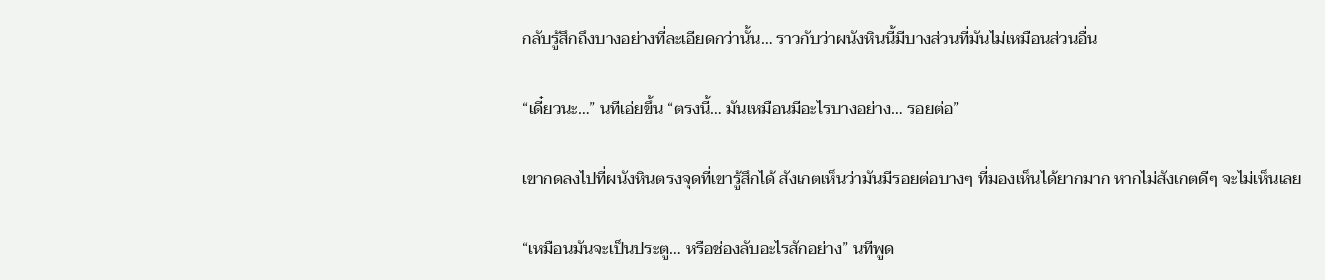กลับรู้สึกถึงบางอย่างที่ละเอียดกว่านั้น… ราวกับว่าผนังหินนี้มีบางส่วนที่มันไม่เหมือนส่วนอื่น

“เดี๋ยวนะ…” นทีเอ่ยขึ้น “ตรงนี้… มันเหมือนมีอะไรบางอย่าง… รอยต่อ”

เขากดลงไปที่ผนังหินตรงจุดที่เขารู้สึกได้ สังเกตเห็นว่ามันมีรอยต่อบางๆ ที่มองเห็นได้ยากมาก หากไม่สังเกตดีๆ จะไม่เห็นเลย

“เหมือนมันจะเป็นประตู… หรือช่องลับอะไรสักอย่าง” นทีพูด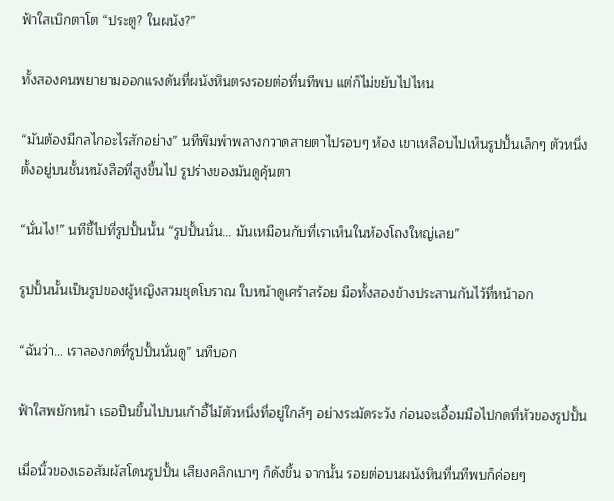ฟ้าใสเบิกตาโต “ประตู? ในผนัง?”

ทั้งสองคนพยายามออกแรงดันที่ผนังหินตรงรอยต่อที่นทีพบ แต่ก็ไม่ขยับไปไหน

“มันต้องมีกลไกอะไรสักอย่าง” นทีพึมพำพลางกวาดสายตาไปรอบๆ ห้อง เขาเหลือบไปเห็นรูปปั้นเล็กๆ ตัวหนึ่งตั้งอยู่บนชั้นหนังสือที่สูงขึ้นไป รูปร่างของมันดูคุ้นตา

“นั่นไง!” นทีชี้ไปที่รูปปั้นนั้น “รูปปั้นนั่น… มันเหมือนกับที่เราเห็นในห้องโถงใหญ่เลย”

รูปปั้นนั้นเป็นรูปของผู้หญิงสวมชุดโบราณ ใบหน้าดูเศร้าสร้อย มือทั้งสองข้างประสานกันไว้ที่หน้าอก

“ฉันว่า… เราลองกดที่รูปปั้นนั่นดู” นทีบอก

ฟ้าใสพยักหน้า เธอปีนขึ้นไปบนเก้าอี้ไม้ตัวหนึ่งที่อยู่ใกล้ๆ อย่างระมัดระวัง ก่อนจะเอื้อมมือไปกดที่หัวของรูปปั้น

เมื่อนิ้วของเธอสัมผัสโดนรูปปั้น เสียงคลิกเบาๆ ก็ดังขึ้น จากนั้น รอยต่อบนผนังหินที่นทีพบก็ค่อยๆ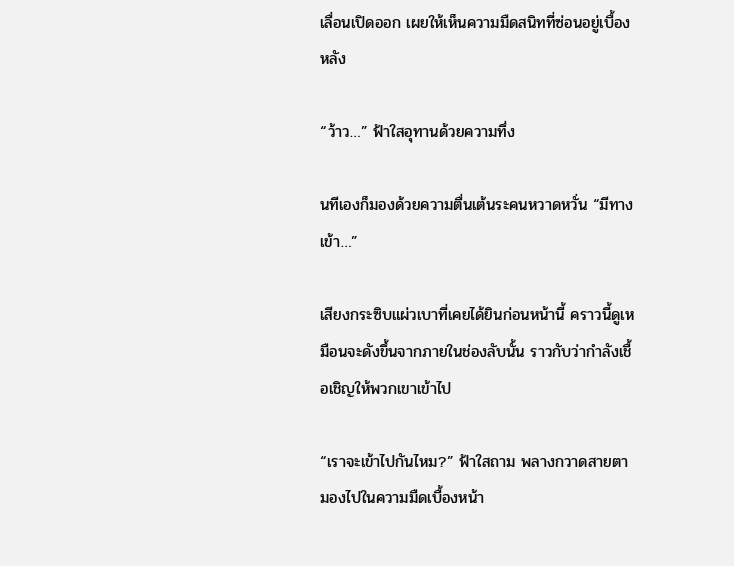เลื่อนเปิดออก เผยให้เห็นความมืดสนิทที่ซ่อนอยู่เบื้องหลัง

“ว้าว…” ฟ้าใสอุทานด้วยความทึ่ง

นทีเองก็มองด้วยความตื่นเต้นระคนหวาดหวั่น “มีทางเข้า…”

เสียงกระซิบแผ่วเบาที่เคยได้ยินก่อนหน้านี้ คราวนี้ดูเหมือนจะดังขึ้นจากภายในช่องลับนั้น ราวกับว่ากำลังเชื้อเชิญให้พวกเขาเข้าไป

“เราจะเข้าไปกันไหม?” ฟ้าใสถาม พลางกวาดสายตามองไปในความมืดเบื้องหน้า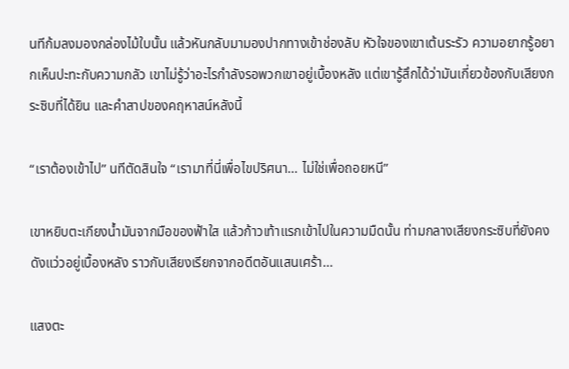นทีก้มลงมองกล่องไม้ใบนั้น แล้วหันกลับมามองปากทางเข้าช่องลับ หัวใจของเขาเต้นระรัว ความอยากรู้อยากเห็นปะทะกับความกลัว เขาไม่รู้ว่าอะไรกำลังรอพวกเขาอยู่เบื้องหลัง แต่เขารู้สึกได้ว่ามันเกี่ยวข้องกับเสียงกระซิบที่ได้ยิน และคำสาปของคฤหาสน์หลังนี้

“เราต้องเข้าไป” นทีตัดสินใจ “เรามาที่นี่เพื่อไขปริศนา… ไม่ใช่เพื่อถอยหนี”

เขาหยิบตะเกียงน้ำมันจากมือของฟ้าใส แล้วก้าวเท้าแรกเข้าไปในความมืดนั้น ท่ามกลางเสียงกระซิบที่ยังคงดังแว่วอยู่เบื้องหลัง ราวกับเสียงเรียกจากอดีตอันแสนเศร้า…

แสงตะ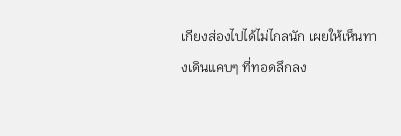เกียงส่องไปได้ไม่ไกลนัก เผยให้เห็นทางเดินแคบๆ ที่ทอดลึกลง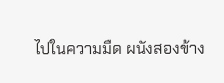ไปในความมืด ผนังสองข้าง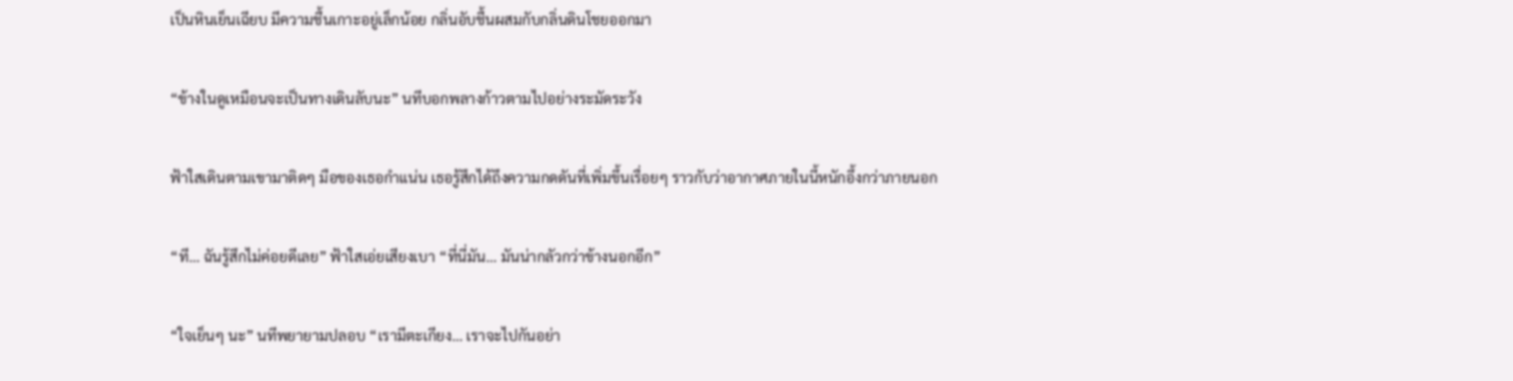เป็นหินเย็นเฉียบ มีความชื้นเกาะอยู่เล็กน้อย กลิ่นอับชื้นผสมกับกลิ่นดินโชยออกมา

“ข้างในดูเหมือนจะเป็นทางเดินลับนะ” นทีบอกพลางก้าวตามไปอย่างระมัดระวัง

ฟ้าใสเดินตามเขามาติดๆ มือของเธอกำแน่น เธอรู้สึกได้ถึงความกดดันที่เพิ่มขึ้นเรื่อยๆ ราวกับว่าอากาศภายในนี้หนักอึ้งกว่าภายนอก

“ที… ฉันรู้สึกไม่ค่อยดีเลย” ฟ้าใสเอ่ยเสียงเบา “ที่นี่มัน… มันน่ากลัวกว่าข้างนอกอีก”

“ใจเย็นๆ นะ” นทีพยายามปลอบ “เรามีตะเกียง… เราจะไปกันอย่า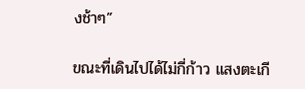งช้าๆ”

ขณะที่เดินไปได้ไม่กี่ก้าว แสงตะเกี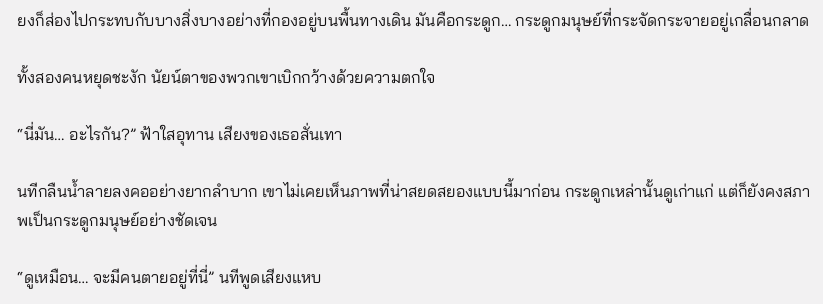ยงก็ส่องไปกระทบกับบางสิ่งบางอย่างที่กองอยู่บนพื้นทางเดิน มันคือกระดูก… กระดูกมนุษย์ที่กระจัดกระจายอยู่เกลื่อนกลาด

ทั้งสองคนหยุดชะงัก นัยน์ตาของพวกเขาเบิกกว้างด้วยความตกใจ

“นี่มัน… อะไรกัน?” ฟ้าใสอุทาน เสียงของเธอสั่นเทา

นทีกลืนน้ำลายลงคออย่างยากลำบาก เขาไม่เคยเห็นภาพที่น่าสยดสยองแบบนี้มาก่อน กระดูกเหล่านั้นดูเก่าแก่ แต่ก็ยังคงสภาพเป็นกระดูกมนุษย์อย่างชัดเจน

“ดูเหมือน… จะมีคนตายอยู่ที่นี่” นทีพูดเสียงแหบ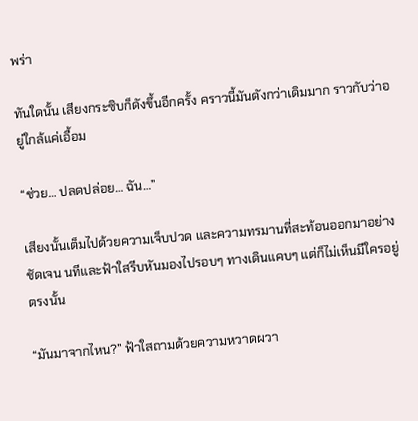พร่า

ทันใดนั้น เสียงกระซิบก็ดังขึ้นอีกครั้ง คราวนี้มันดังกว่าเดิมมาก ราวกับว่าอยู่ใกล้แค่เอื้อม

“ช่วย… ปลดปล่อย… ฉัน…”

เสียงนั้นเต็มไปด้วยความเจ็บปวด และความทรมานที่สะท้อนออกมาอย่างชัดเจน นทีและฟ้าใสรีบหันมองไปรอบๆ ทางเดินแคบๆ แต่ก็ไม่เห็นมีใครอยู่ตรงนั้น

“มันมาจากไหน?” ฟ้าใสถามด้วยความหวาดผวา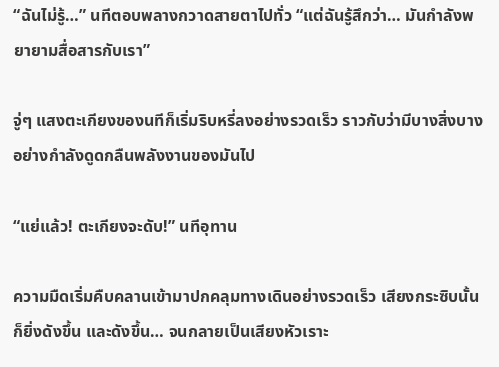“ฉันไม่รู้…” นทีตอบพลางกวาดสายตาไปทั่ว “แต่ฉันรู้สึกว่า… มันกำลังพยายามสื่อสารกับเรา”

จู่ๆ แสงตะเกียงของนทีก็เริ่มริบหรี่ลงอย่างรวดเร็ว ราวกับว่ามีบางสิ่งบางอย่างกำลังดูดกลืนพลังงานของมันไป

“แย่แล้ว! ตะเกียงจะดับ!” นทีอุทาน

ความมืดเริ่มคืบคลานเข้ามาปกคลุมทางเดินอย่างรวดเร็ว เสียงกระซิบนั้นก็ยิ่งดังขึ้น และดังขึ้น… จนกลายเป็นเสียงหัวเราะ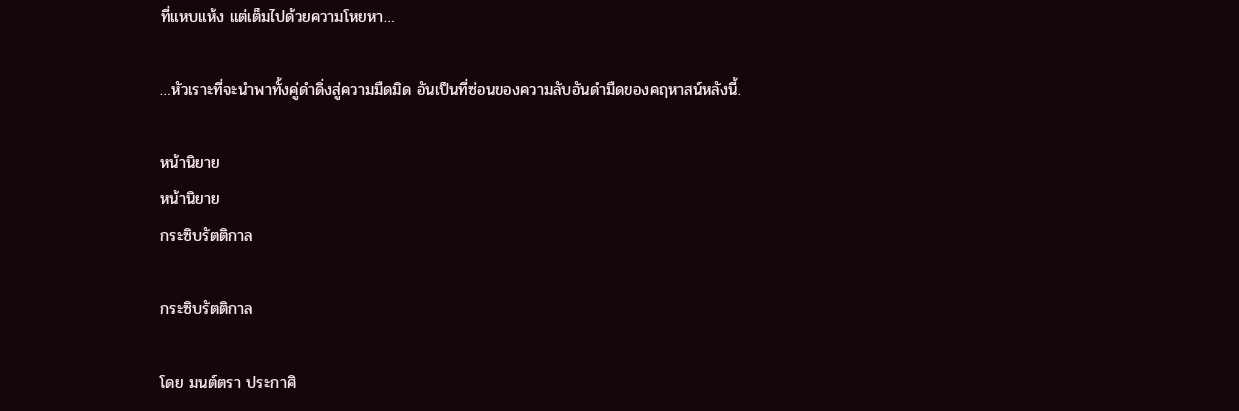ที่แหบแห้ง แต่เต็มไปด้วยความโหยหา…

…หัวเราะที่จะนำพาทั้งคู่ดำดิ่งสู่ความมืดมิด อันเป็นที่ซ่อนของความลับอันดำมืดของคฤหาสน์หลังนี้.

หน้านิยาย
หน้านิยาย
กระซิบรัตติกาล

กระซิบรัตติกาล

โดย มนต์ตรา ประกาศิ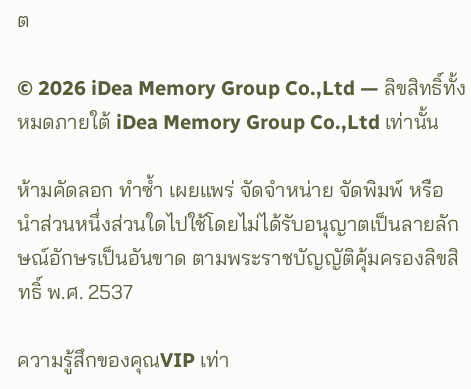ต

© 2026 iDea Memory Group Co.,Ltd — ลิขสิทธิ์ทั้งหมดภายใต้ iDea Memory Group Co.,Ltd เท่านั้น

ห้ามคัดลอก ทำซ้ำ เผยแพร่ จัดจำหน่าย จัดพิมพ์ หรือนำส่วนหนึ่งส่วนใดไปใช้โดยไม่ได้รับอนุญาตเป็นลายลักษณ์อักษรเป็นอันขาด ตามพระราชบัญญัติคุ้มครองลิขสิทธิ์ พ.ศ. 2537

ความรู้สึกของคุณVIP เท่า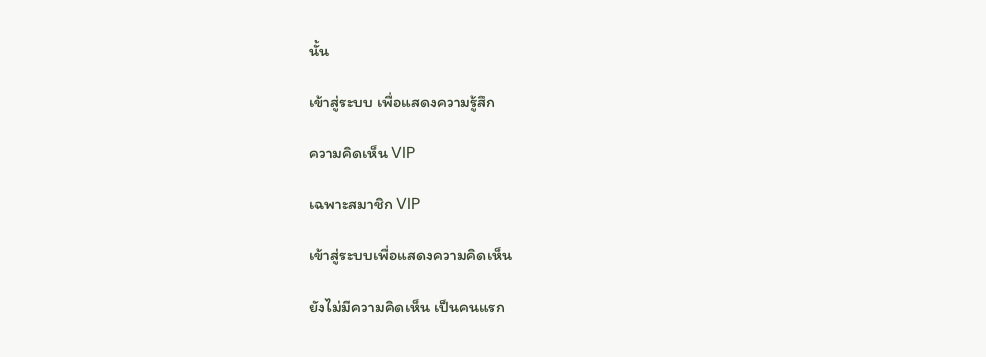นั้น

เข้าสู่ระบบ เพื่อแสดงความรู้สึก

ความคิดเห็น VIP

เฉพาะสมาชิก VIP

เข้าสู่ระบบเพื่อแสดงความคิดเห็น

ยังไม่มีความคิดเห็น เป็นคนแรก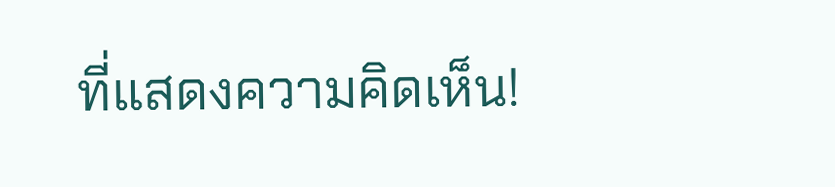ที่แสดงความคิดเห็น!